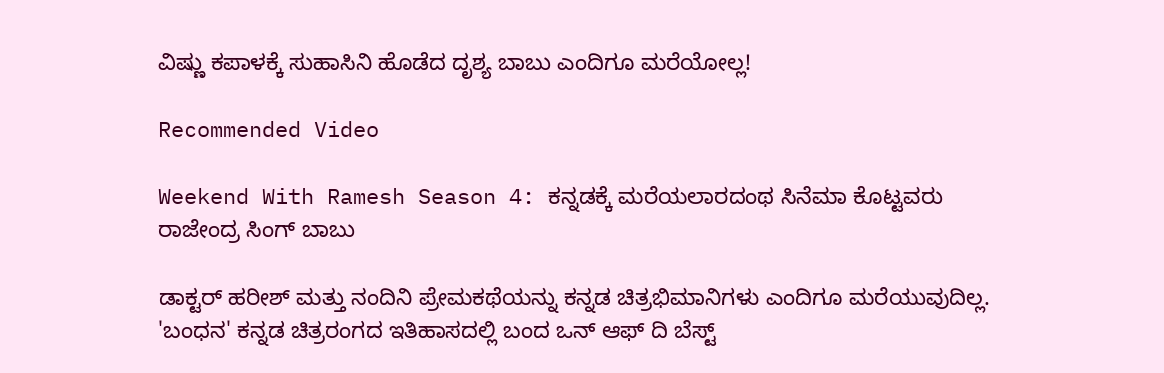ವಿಷ್ಣು ಕಪಾಳಕ್ಕೆ ಸುಹಾಸಿನಿ ಹೊಡೆದ ದೃಶ್ಯ ಬಾಬು ಎಂದಿಗೂ ಮರೆಯೋಲ್ಲ!

Recommended Video

Weekend With Ramesh Season 4: ಕನ್ನಡಕ್ಕೆ ಮರೆಯಲಾರದಂಥ ಸಿನೆಮಾ ಕೊಟ್ಟವರು ರಾಜೇಂದ್ರ ಸಿಂಗ್ ಬಾಬು

ಡಾಕ್ಟರ್ ಹರೀಶ್ ಮತ್ತು ನಂದಿನಿ ಪ್ರೇಮಕಥೆಯನ್ನು ಕನ್ನಡ ಚಿತ್ರಭಿಮಾನಿಗಳು ಎಂದಿಗೂ ಮರೆಯುವುದಿಲ್ಲ. 'ಬಂಧನ' ಕನ್ನಡ ಚಿತ್ರರಂಗದ ಇತಿಹಾಸದಲ್ಲಿ ಬಂದ ಒನ್ ಆಫ್ ದಿ ಬೆಸ್ಟ್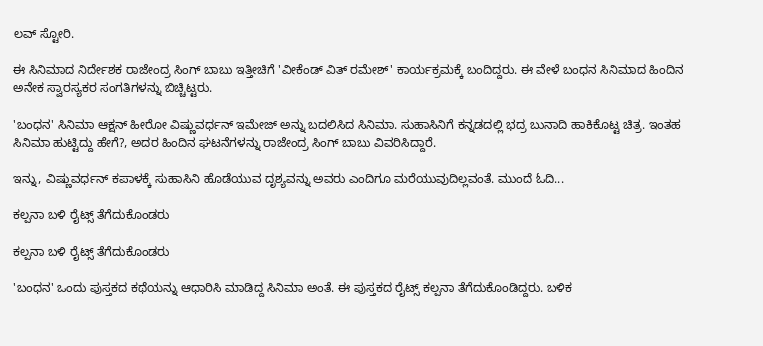ಲವ್ ಸ್ಟೋರಿ.

ಈ ಸಿನಿಮಾದ ನಿರ್ದೇಶಕ ರಾಜೇಂದ್ರ ಸಿಂಗ್ ಬಾಬು ಇತ್ತೀಚಿಗೆ 'ವೀಕೆಂಡ್ ವಿತ್ ರಮೇಶ್' ಕಾರ್ಯಕ್ರಮಕ್ಕೆ ಬಂದಿದ್ದರು. ಈ ವೇಳೆ ಬಂಧನ ಸಿನಿಮಾದ ಹಿಂದಿನ ಅನೇಕ ಸ್ವಾರಸ್ಯಕರ ಸಂಗತಿಗಳನ್ನು ಬಿಚ್ಚಿಟ್ಟರು.

'ಬಂಧನ' ಸಿನಿಮಾ ಆಕ್ಷನ್ ಹೀರೋ ವಿಷ್ಣುವರ್ಧನ್ ಇಮೇಜ್ ಅನ್ನು ಬದಲಿಸಿದ ಸಿನಿಮಾ. ಸುಹಾಸಿನಿಗೆ ಕನ್ನಡದಲ್ಲಿ ಭದ್ರ ಬುನಾದಿ ಹಾಕಿಕೊಟ್ಟ ಚಿತ್ರ. ಇಂತಹ ಸಿನಿಮಾ ಹುಟ್ಟಿದ್ದು ಹೇಗೆ?, ಅದರ ಹಿಂದಿನ ಘಟನೆಗಳನ್ನು ರಾಜೇಂದ್ರ ಸಿಂಗ್ ಬಾಬು ವಿವರಿಸಿದ್ದಾರೆ.

ಇನ್ನು, ವಿಷ್ಣುವರ್ಧನ್ ಕಪಾಳಕ್ಕೆ ಸುಹಾಸಿನಿ ಹೊಡೆಯುವ ದೃಶ್ಯವನ್ನು ಅವರು ಎಂದಿಗೂ ಮರೆಯುವುದಿಲ್ಲವಂತೆ. ಮುಂದೆ ಓದಿ...

ಕಲ್ಪನಾ ಬಳಿ ರೈಟ್ಸ್ ತೆಗೆದುಕೊಂಡರು

ಕಲ್ಪನಾ ಬಳಿ ರೈಟ್ಸ್ ತೆಗೆದುಕೊಂಡರು

'ಬಂಧನ' ಒಂದು ಪುಸ್ತಕದ ಕಥೆಯನ್ನು ಆಧಾರಿಸಿ ಮಾಡಿದ್ದ ಸಿನಿಮಾ ಅಂತೆ. ಈ ಪುಸ್ತಕದ ರೈಟ್ಸ್ ಕಲ್ಪನಾ ತೆಗೆದುಕೊಂಡಿದ್ದರು. ಬಳಿಕ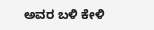ಅವರ ಬಳಿ ಕೇಳಿ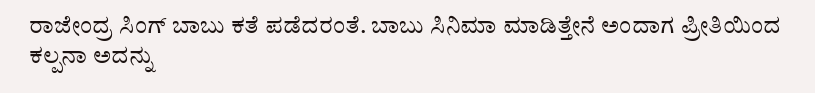ರಾಜೇಂದ್ರ ಸಿಂಗ್ ಬಾಬು ಕತೆ ಪಡೆದರಂತೆ. ಬಾಬು ಸಿನಿಮಾ ಮಾಡಿತ್ತೇನೆ ಅಂದಾಗ ಪ್ರೀತಿಯಿಂದ ಕಲ್ಪನಾ ಅದನ್ನು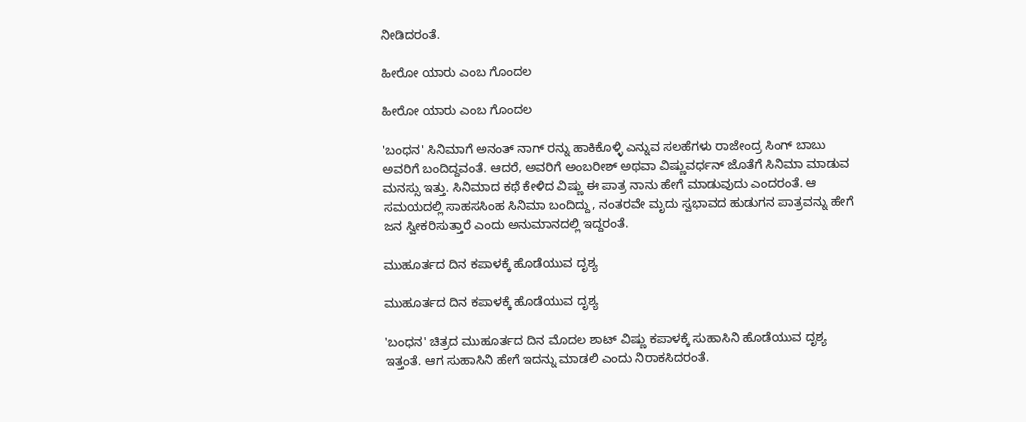ನೀಡಿದರಂತೆ.

ಹೀರೋ ಯಾರು ಎಂಬ ಗೊಂದಲ

ಹೀರೋ ಯಾರು ಎಂಬ ಗೊಂದಲ

'ಬಂಧನ' ಸಿನಿಮಾಗೆ ಅನಂತ್ ನಾಗ್ ರನ್ನು ಹಾಕಿಕೊಳ್ಳಿ ಎನ್ನುವ ಸಲಹೆಗಳು ರಾಜೇಂದ್ರ ಸಿಂಗ್ ಬಾಬು ಅವರಿಗೆ ಬಂದಿದ್ದವಂತೆ. ಆದರೆ, ಅವರಿಗೆ ಅಂಬರೀಶ್ ಅಥವಾ ವಿಷ್ಣುವರ್ಧನ್ ಜೊತೆಗೆ ಸಿನಿಮಾ ಮಾಡುವ ಮನಸ್ಸು ಇತ್ತು. ಸಿನಿಮಾದ ಕಥೆ ಕೇಳಿದ ವಿಷ್ಣು ಈ ಪಾತ್ರ ನಾನು ಹೇಗೆ ಮಾಡುವುದು ಎಂದರಂತೆ. ಆ ಸಮಯದಲ್ಲಿ ಸಾಹಸಸಿಂಹ ಸಿನಿಮಾ ಬಂದಿದ್ದು, ನಂತರವೇ ಮೃದು ಸ್ವಭಾವದ ಹುಡುಗನ ಪಾತ್ರವನ್ನು ಹೇಗೆ ಜನ ಸ್ವೀಕರಿಸುತ್ತಾರೆ ಎಂದು ಅನುಮಾನದಲ್ಲಿ ಇದ್ದರಂತೆ.

ಮುಹೂರ್ತದ ದಿನ ಕಪಾಳಕ್ಕೆ ಹೊಡೆಯುವ ದೃಶ್ಯ

ಮುಹೂರ್ತದ ದಿನ ಕಪಾಳಕ್ಕೆ ಹೊಡೆಯುವ ದೃಶ್ಯ

'ಬಂಧನ' ಚಿತ್ರದ ಮುಹೂರ್ತದ ದಿನ ಮೊದಲ ಶಾಟ್ ವಿಷ್ಣು ಕಪಾಳಕ್ಕೆ ಸುಹಾಸಿನಿ ಹೊಡೆಯುವ ದೃಶ್ಯ ಇತ್ತಂತೆ. ಆಗ ಸುಹಾಸಿನಿ ಹೇಗೆ ಇದನ್ನು ಮಾಡಲಿ ಎಂದು ನಿರಾಕಸಿದರಂತೆ.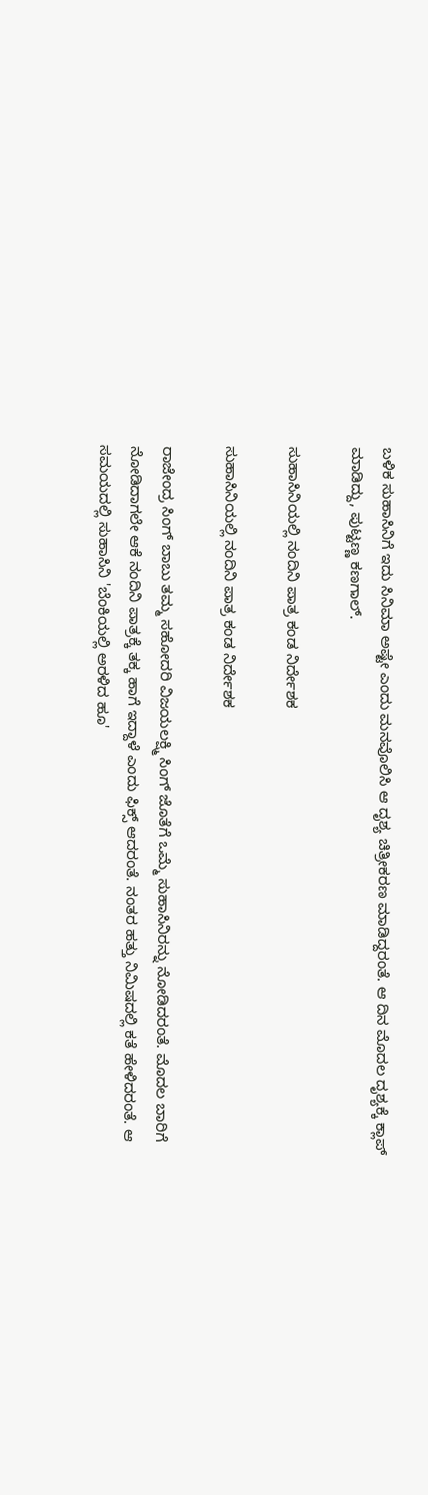ಬಳಿಕ ಸುಹಾಸಿನಿಗೆ ಇದು ಸಿನಿಮಾ ಅಷ್ಟೇ ಎಂದು ಮನವೊಲಿಸಿ ಆ ದೃಶ್ಯ ಚಿತ್ರೀಕರಣ ಮಾಡಿದ್ದರಂತೆ. ಆ ದಿನ ಮೊದಲ ದೃಶ್ಯಕ್ಕೆ ಕ್ಲಾಪ್ ಮಾಡಿದ್ದು, ಪುಟ್ಟಣ್ಣ ಕಣಗಾಲ್.

ಸುಹಾಸಿನಿಯಲ್ಲಿ ನಂದಿನಿ ಪಾತ್ರ ಕಂಡ ನಿರ್ದೇಶಕ

ಸುಹಾಸಿನಿಯಲ್ಲಿ ನಂದಿನಿ ಪಾತ್ರ ಕಂಡ ನಿರ್ದೇಶಕ

ರಾಜೇಂದ್ರ ಸಿಂಗ್ ಬಾಬು ತಮ್ಮ ಸಹೋದರಿ ವಿಜಯಲಕ್ಷ್ಮಿ ಸಿಂಗ್ ಜೊತೆಗೆ ಒಮ್ಮೆ ಸುಹಾಸಿನಿರನ್ನು ನೋಡಿದರಂತೆ. ಮೊದಲ ಬಾರಿಗೆ ನೋಡಿದಾಗಲೇ ಆಕೆ ನಂದಿನಿ ಪಾತ್ರಕ್ಕೆ ತಕ್ಕ ಹಾಗೆ ಇದ್ದಾಳೆ ಎಂದು ಫಿಕ್ಸ್ ಆದರಂತೆ. ನಂತರ ಹತ್ತು ನಿಮಿಷದಲ್ಲಿ ಕತೆ ಹೇಳಿದರಂತೆ. ಆ ಸಮಯದಲ್ಲಿ ಸುಹಾಸಿನಿ 'ಬೆಂಕಿಯಲ್ಲಿ ಅರಳಿದ ಹೂ'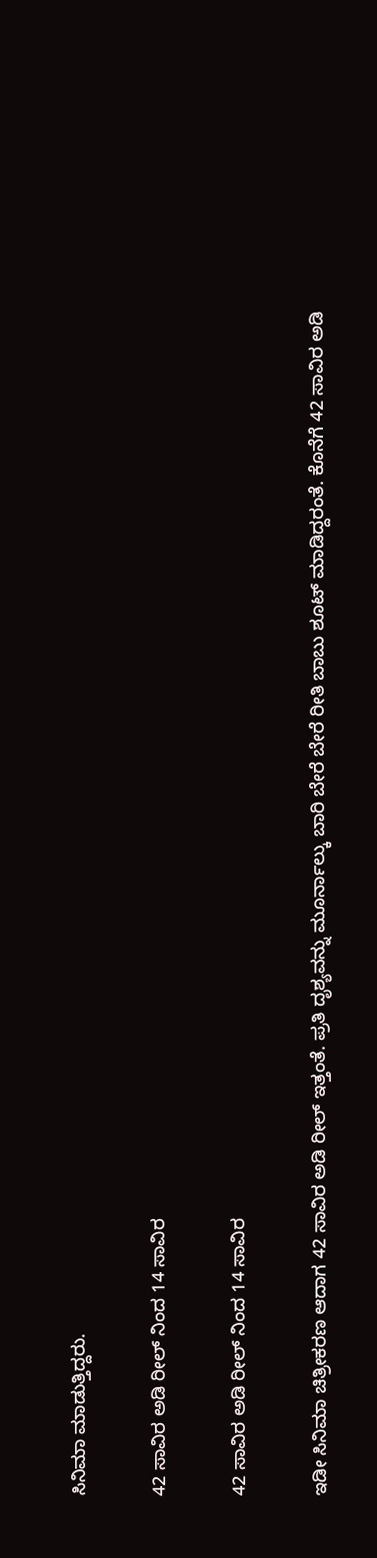ಸಿನಿಮಾ ಮಾಡುತ್ತಿದ್ದರು.

42 ಸಾವಿರ ಅಡಿ ರೀಲ್ ನಿಂದ 14 ಸಾವಿರ

42 ಸಾವಿರ ಅಡಿ ರೀಲ್ ನಿಂದ 14 ಸಾವಿರ

ಇಡೀ ಸಿನಿಮಾ ಚಿತ್ರೀಕರಣ ಆದಾಗ 42 ಸಾವಿರ ಅಡಿ ರೀಲ್ ಇತ್ತಂತೆ. ಪ್ರತಿ ದೃಶ್ಯವನ್ನು ಮೂರ್ನಾಲ್ಕು ಬಾರಿ ಬೇರೆ ಬೇರೆ ರೀತಿ ಬಾಬು ಶೂಟ್ ಮಾಡಿದ್ದರಂತೆ. ಕೊನೆಗೆ 42 ಸಾವಿರ ಅಡಿ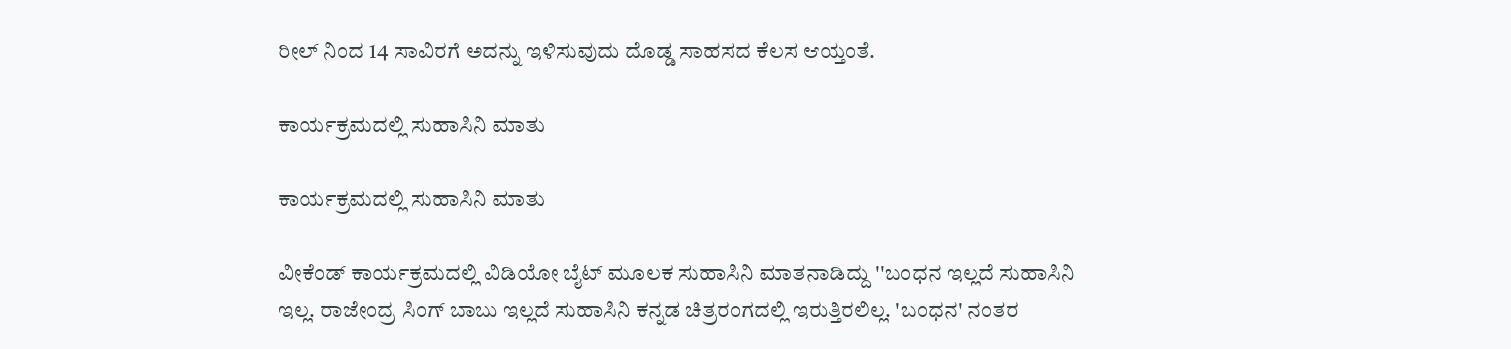ರೀಲ್ ನಿಂದ 14 ಸಾವಿರಗೆ ಅದನ್ನು ಇಳಿಸುವುದು ದೊಡ್ಡ ಸಾಹಸದ ಕೆಲಸ ಆಯ್ತಂತೆ.

ಕಾರ್ಯಕ್ರಮದಲ್ಲಿ ಸುಹಾಸಿನಿ ಮಾತು

ಕಾರ್ಯಕ್ರಮದಲ್ಲಿ ಸುಹಾಸಿನಿ ಮಾತು

ವೀಕೆಂಡ್ ಕಾರ್ಯಕ್ರಮದಲ್ಲಿ ವಿಡಿಯೋ ಬೈಟ್ ಮೂಲಕ ಸುಹಾಸಿನಿ ಮಾತನಾಡಿದ್ದು ''ಬಂಧನ ಇಲ್ಲದೆ ಸುಹಾಸಿನಿ ಇಲ್ಲ. ರಾಜೇಂದ್ರ ಸಿಂಗ್ ಬಾಬು ಇಲ್ಲದೆ ಸುಹಾಸಿನಿ ಕನ್ನಡ ಚಿತ್ರರಂಗದಲ್ಲಿ ಇರುತ್ತಿರಲಿಲ್ಲ. 'ಬಂಧನ' ನಂತರ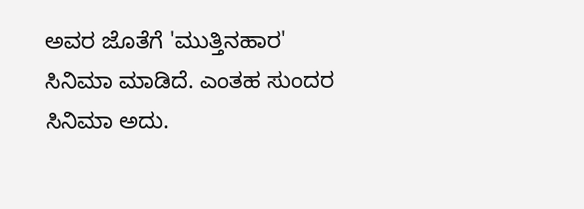ಅವರ ಜೊತೆಗೆ 'ಮುತ್ತಿನಹಾರ' ಸಿನಿಮಾ ಮಾಡಿದೆ. ಎಂತಹ ಸುಂದರ ಸಿನಿಮಾ ಅದು.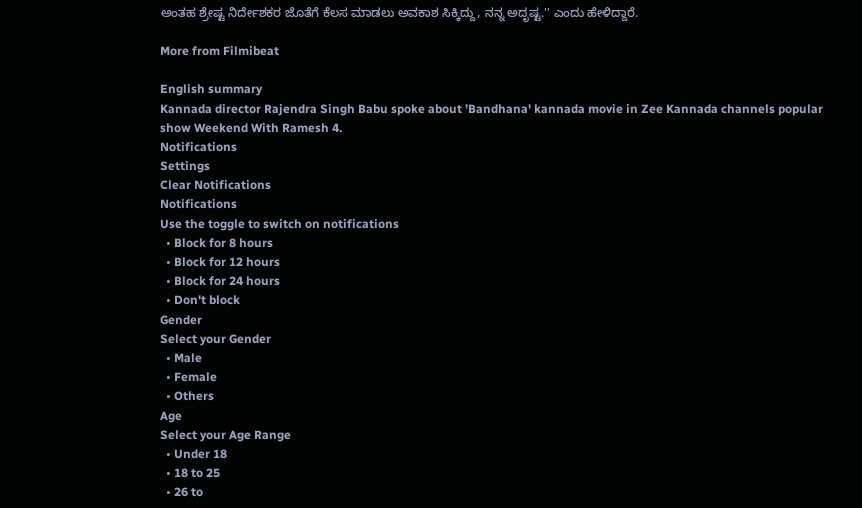ಅಂತಹ ಶ್ರೇಷ್ಟ ನಿರ್ದೇಶಕರ ಜೊತೆಗೆ ಕೆಲಸ ಮಾಡಲು ಅವಕಾಶ ಸಿಕ್ಕಿದ್ದು, ನನ್ನ ಅದೃಷ್ಟ.'' ಎಂದು ಹೇಳಿದ್ದಾರೆ.

More from Filmibeat

English summary
Kannada director Rajendra Singh Babu spoke about 'Bandhana' kannada movie in Zee Kannada channels popular show Weekend With Ramesh 4.
Notifications
Settings
Clear Notifications
Notifications
Use the toggle to switch on notifications
  • Block for 8 hours
  • Block for 12 hours
  • Block for 24 hours
  • Don't block
Gender
Select your Gender
  • Male
  • Female
  • Others
Age
Select your Age Range
  • Under 18
  • 18 to 25
  • 26 to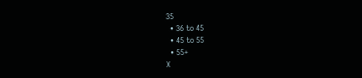35
  • 36 to 45
  • 45 to 55
  • 55+
X